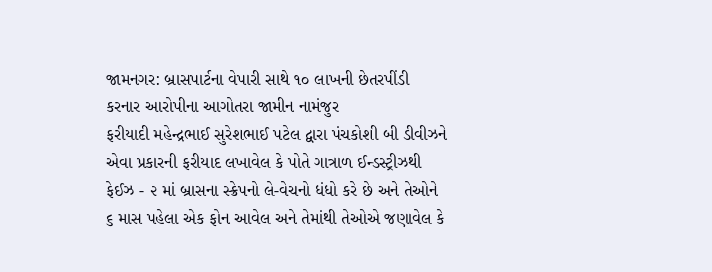જામનગર: બ્રાસપાર્ટના વેપારી સાથે ૧૦ લાખની છેતરપીંડી કરનાર આરોપીના આગોતરા જામીન નામંજુર
ફરીયાદી મહેન્દ્રભાઈ સુરેશભાઈ પટેલ દ્વારા પંચકોશી બી ડીવીઝને એવા પ્રકારની ફરીયાદ લખાવેલ કે પોતે ગાત્રાળ ઈન્ડસ્ટ્રીઝથી ફેઈઝ - ૨ માં બ્રાસના સ્ક્રેપનો લે-વેચનો ધંધો કરે છે અને તેઓને ૬ માસ પહેલા એક ફોન આવેલ અને તેમાંથી તેઓએ જણાવેલ કે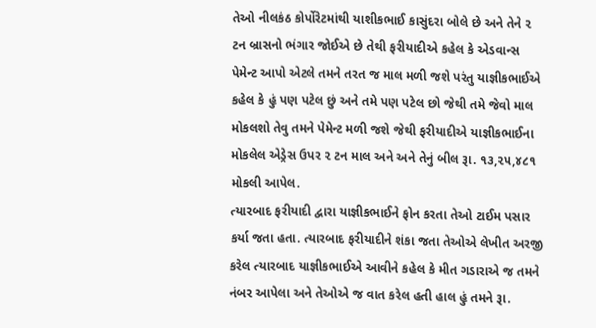તેઓ નીલકંઠ કોર્પોરેટમાંથી યાશીકભાઈ કાસુંદરા બોલે છે અને તેને ૨ ટન બ્રાસનો ભંગાર જોઈએ છે તેથી ફરીયાદીએ કહેલ કે એડવાન્સ પેમેન્ટ આપો એટલે તમને તરત જ માલ મળી જશે પરંતુ યાજ્ઞીકભાઈએ કહેલ કે હું પણ પટેલ છું અને તમે પણ પટેલ છો જેથી તમે જેવો માલ મોકલશો તેવુ તમને પેમેન્ટ મળી જશે જેથી ફરીયાદીએ યાજ્ઞીકભાઈના મોકલેલ એડ્રેસ ઉપર ૨ ટન માલ અને અને તેનું બીલ રૂા. ૧૩,૨૫,૪૮૧ મોકલી આપેલ.
ત્યારબાદ ફરીયાદી દ્વારા યાજ્ઞીકભાઈને ફોન કરતા તેઓ ટાઈમ પસાર કર્યા જતા હતા. ત્યારબાદ ફરીયાદીને શંકા જતા તેઓએ લેખીત અરજી કરેલ ત્યારબાદ યાજ્ઞીકભાઈએ આવીને કહેલ કે મીત ગડારાએ જ તમને નંબર આપેલા અને તેઓએ જ વાત કરેલ હતી હાલ હું તમને રૂા.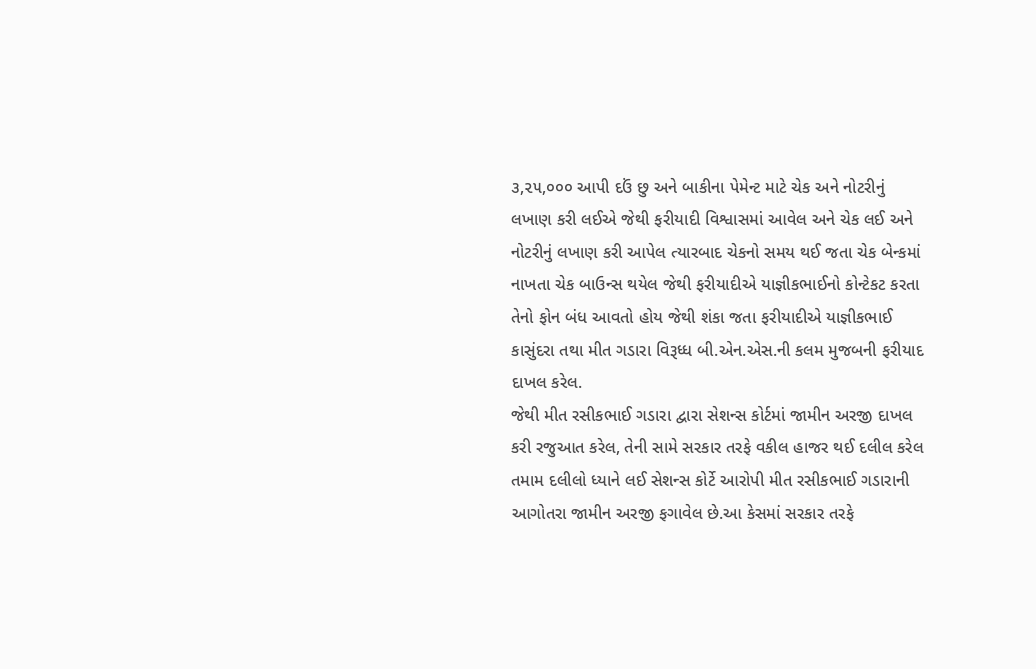૩,૨૫,૦૦૦ આપી દઉં છુ અને બાકીના પેમેન્ટ માટે ચેક અને નોટરીનું લખાણ કરી લઈએ જેથી ફરીયાદી વિશ્વાસમાં આવેલ અને ચેક લઈ અને નોટરીનું લખાણ કરી આપેલ ત્યારબાદ ચેકનો સમય થઈ જતા ચેક બેન્કમાં નાખતા ચેક બાઉન્સ થયેલ જેથી ફરીયાદીએ યાજ્ઞીકભાઈનો કોન્ટેકટ કરતા તેનો ફોન બંધ આવતો હોય જેથી શંકા જતા ફરીયાદીએ યાજ્ઞીકભાઈ કાસુંદરા તથા મીત ગડારા વિરૂધ્ધ બી.એન.એસ.ની કલમ મુજબની ફરીયાદ દાખલ કરેલ.
જેથી મીત રસીકભાઈ ગડારા દ્વારા સેશન્સ કોર્ટમાં જામીન અરજી દાખલ કરી રજુઆત કરેલ, તેની સામે સરકાર તરફે વકીલ હાજર થઈ દલીલ કરેલ તમામ દલીલો ધ્યાને લઈ સેશન્સ કોર્ટે આરોપી મીત રસીકભાઈ ગડારાની આગોતરા જામીન અરજી ફગાવેલ છે.આ કેસમાં સરકાર તરફે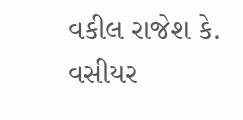વકીલ રાજેશ કે. વસીયર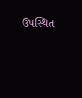ઉપસ્થિત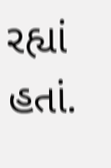રહ્યાં હતાં.